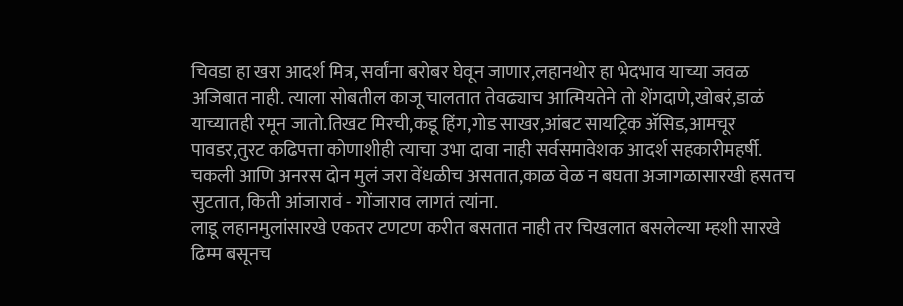चिवडा हा खरा आदर्श मित्र, सर्वांना बरोबर घेवून जाणार,लहानथोर हा भेदभाव याच्या जवळ अजिबात नाही. त्याला सोबतील काजू चालतात तेवढ्याच आत्मियतेने तो शेंगदाणे,खोबरं,डाळं याच्यातही रमून जातो.तिखट मिरची,कडू हिंग,गोड साखर,आंबट सायट्रिक ॲसिड,आमचूर पावडर,तुरट कढिपत्ता कोणाशीही त्याचा उभा दावा नाही सर्वसमावेशक आदर्श सहकारीमहर्षी.
चकली आणि अनरस दोन मुलं जरा वेंधळीच असतात,काळ वेळ न बघता अजागळासारखी हसतच सुटतात, किती आंजारावं - गोंजाराव लागतं त्यांना.
लाडू लहानमुलांसारखे एकतर टणटण करीत बसतात नाही तर चिखलात बसलेल्या म्हशी सारखे ढिम्म बसूनच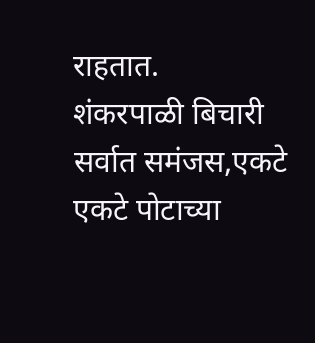राहतात.
शंकरपाळी बिचारी सर्वात समंजस,एकटे एकटे पोटाच्या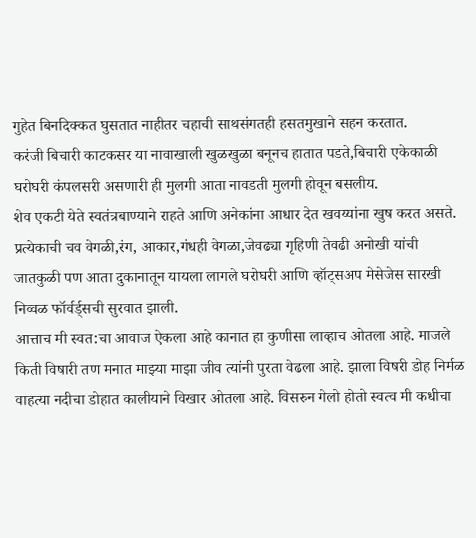गुहेत बिनदिक्कत घुसतात नाहीतर चहाची साथसंगतही हसतमुखाने सहन करतात.
करंजी बिचारी काटकसर या नावाखाली खुळखुळा बनूनच हातात पडते,बिचारी एकेकाळी घरोघरी कंपलसरी असणारी ही मुलगी आता नावडती मुलगी होवून बसलीय.
शेव एकटी येते स्वतंत्रबाण्याने राहते आणि अनेकांना आधार देत खवय्यांना खुष करत असते.
प्रत्येकाची चव वेगळी,रंग, आकार,गंधही वेगळा,जेवढ्या गृहिणी तेवढी अनोखी यांची जातकुळी पण आता दुकानातून यायला लागले घरोघरी आणि व्हॉट्सअप मेसेजेस सारखी निव्वळ फॉर्वर्ड्सची सुरवात झाली.
आत्ताच मी स्वत:चा आवाज ऐकला आहे कानात हा कुणीसा लाव्हाच ओतला आहे. माजले किती विषारी तण मनात माझ्या माझा जीव त्यांनी पुरता वेढला आहे. झाला विषरी डोह निर्मळ वाहत्या नदीचा डोहात कालीयाने विखार ओतला आहे. विसरुन गेलो होतो स्वत्व मी कधीचा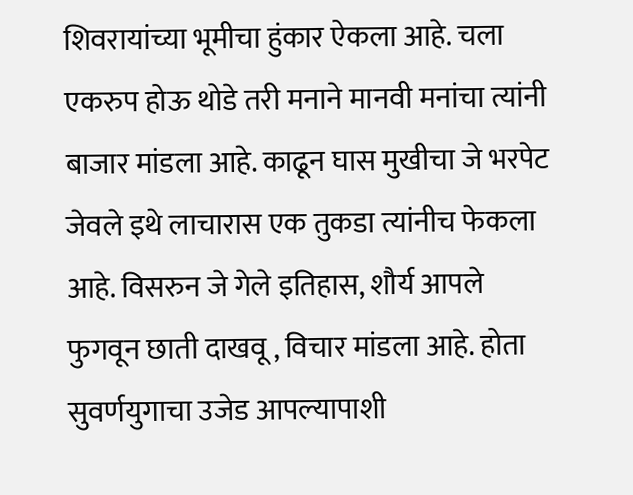शिवरायांच्या भूमीचा हुंकार ऐकला आहे. चला एकरुप होऊ थोडे तरी मनाने मानवी मनांचा त्यांनी बाजार मांडला आहे. काढून घास मुखीचा जे भरपेट जेवले इथे लाचारास एक तुकडा त्यांनीच फेकला आहे. विसरुन जे गेले इतिहास, शौर्य आपले फुगवून छाती दाखवू , विचार मांडला आहे. होता सुवर्णयुगाचा उजेड आपल्यापाशी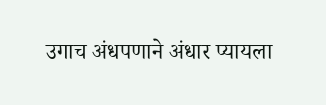उगाच अंधपणाने अंधार प्यायला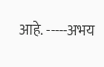आहे. -----अभय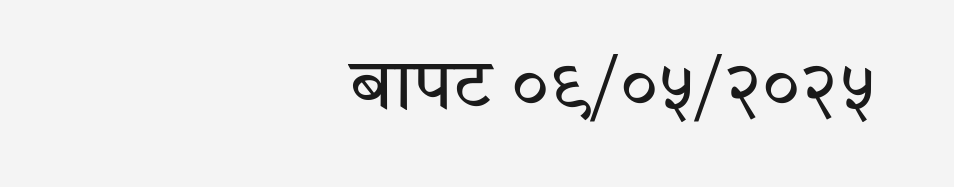बापट ०९/०५/२०२५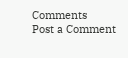Comments
Post a Comment